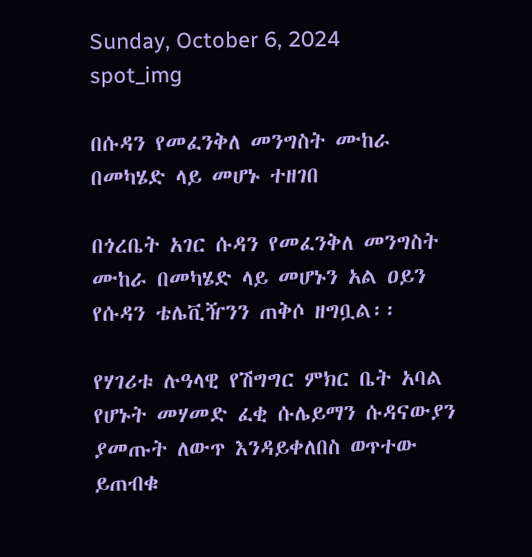Sunday, October 6, 2024
spot_img

በሱዳን የመፈንቅለ መንግስት ሙከራ በመካሄድ ላይ መሆኑ ተዘገበ

በጎረቤት አገር ሱዳን የመፈንቅለ መንግስት ሙከራ በመካሄድ ላይ መሆኑን አል ዐይን የሱዳን ቴሌቪዥንን ጠቅሶ ዘግቧል፡፡

የሃገሪቱ ሉዓላዊ የሽግግር ምክር ቤት አባል የሆኑት መሃመድ ፈቂ ሱሌይማን ሱዳናውያን ያመጡት ለውጥ እንዳይቀለበስ ወጥተው ይጠብቁ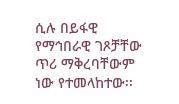ሲሉ በይፋዊ የማኅበራዊ ገጾቻቸው ጥሪ ማቅረባቸውም ነው የተመላከተው፡፡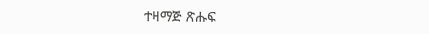ተዛማጅ ጽሑፍ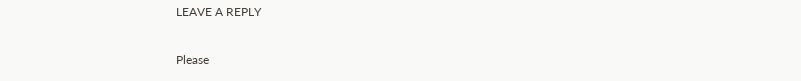LEAVE A REPLY

Please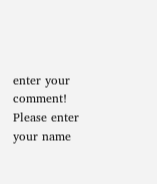enter your comment!
Please enter your name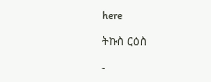here

ትኩስ ርዕስ

-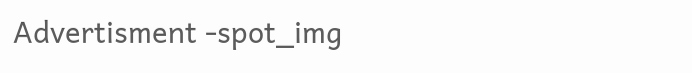Advertisment -spot_img